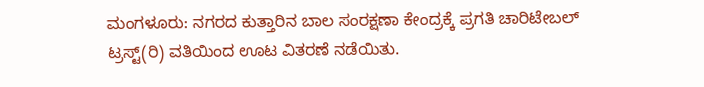ಮಂಗಳೂರು: ನಗರದ ಕುತ್ತಾರಿನ ಬಾಲ ಸಂರಕ್ಷಣಾ ಕೇಂದ್ರಕ್ಕೆ ಪ್ರಗತಿ ಚಾರಿಟೇಬಲ್ ಟ್ರಸ್ಟ್(ರಿ) ವತಿಯಿಂದ ಊಟ ವಿತರಣೆ ನಡೆಯಿತು.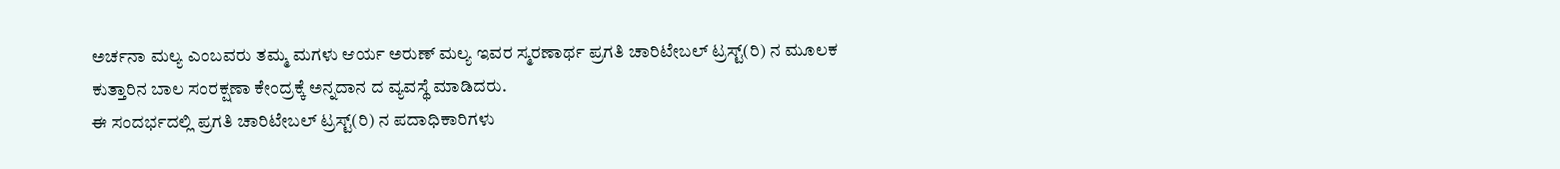ಅರ್ಚನಾ ಮಲ್ಯ ಎಂಬವರು ತಮ್ಮ ಮಗಳು ಆರ್ಯ ಅರುಣ್ ಮಲ್ಯ ಇವರ ಸ್ಮರಣಾರ್ಥ ಪ್ರಗತಿ ಚಾರಿಟೇಬಲ್ ಟ್ರಸ್ಟ್(ರಿ) ನ ಮೂಲಕ ಕುತ್ತಾರಿನ ಬಾಲ ಸಂರಕ್ಷಣಾ ಕೇಂದ್ರಕ್ಕೆ ಅನ್ನದಾನ ದ ವ್ಯವಸ್ಥೆ ಮಾಡಿದರು.
ಈ ಸಂದರ್ಭದಲ್ಲಿ ಪ್ರಗತಿ ಚಾರಿಟೇಬಲ್ ಟ್ರಸ್ಟ್(ರಿ) ನ ಪದಾಧಿಕಾರಿಗಳು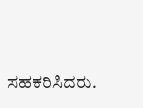ಸಹಕರಿಸಿದರು.